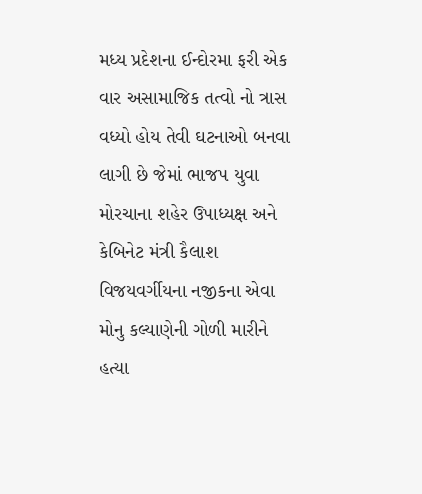મધ્ય પ્રદેશના ઈન્દોરમા ફરી એક વાર અસામાજિક તત્વો નો ત્રાસ વધ્યો હોય તેવી ઘટનાઓ બનવા લાગી છે જેમાં ભાજપ યુવા મોરચાના શહેર ઉપાધ્યક્ષ અને કેબિનેટ મંત્રી કૈલાશ વિજયવર્ગીયના નજીકના એવા મોનુ કલ્યાણેની ગોળી મારીને હત્યા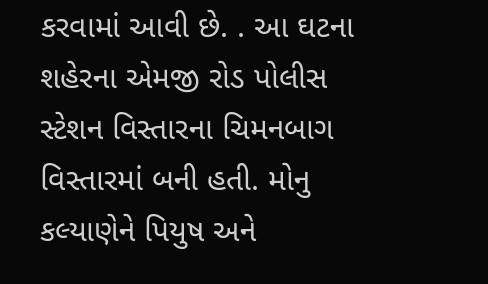કરવામાં આવી છે. . આ ઘટના શહેરના એમજી રોડ પોલીસ સ્ટેશન વિસ્તારના ચિમનબાગ વિસ્તારમાં બની હતી. મોનુ કલ્યાણેને પિયુષ અને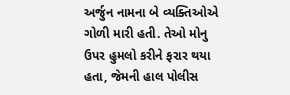અર્જુન નામના બે વ્યક્તિઓએ ગોળી મારી હતી. તેઓ મોનુ ઉપર હુમલો કરીને ફરાર થયા હતા, જેમની હાલ પોલીસ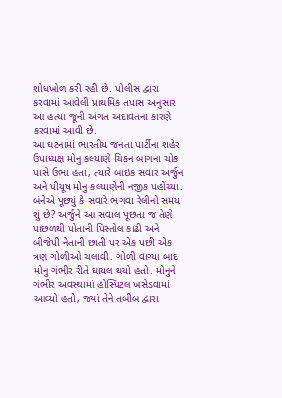શોધખોળ કરી રહી છે. પોલીસ દ્વારા કરવામાં આવેલી પ્રાથમિક તપાસ અનુસાર આ હત્યા જૂની અંગત અદાવતના કારણે કરવામાં આવી છે.
આ ઘટનામાં ભારતીય જનતા પાર્ટીના શહેર ઉપાધ્યક્ષ મોનુ કલ્યાણે ચિકન બાગના ચોક પાસે ઉભા હતા, ત્યારે બાઇક સવાર અર્જુન અને પીયૂષ મોનુ કલ્યાણેની નજીક પહોંચ્યા. બંનેએ પૂછ્યું કે સવારે ભગવા રેલીનો સમય શું છે? અર્જુને આ સવાલ પૂછતા જ તેણે પાછળથી પોતાની પિસ્તોલ કાઢી અને બીજેપી નેતાની છાતી પર એક પછી એક ત્રણ ગોળીઓ ચલાવી. ગોળી વાગ્યા બાદ મોનુ ગંભીર રીતે ઘાયલ થયો હતો. મોનુને ગંભીર અવસ્થામાં હોસ્પિટલ ખસેડવામાં આવ્યો હતો, જ્યાં તેને તબીબ દ્વારા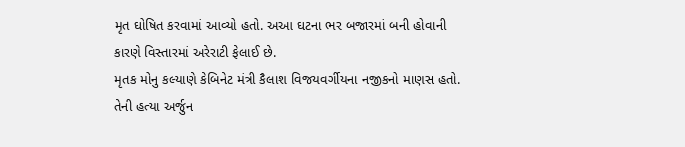મૃત ઘોષિત કરવામાં આવ્યો હતો. અઆ ઘટના ભર બજારમાં બની હોવાની કારણે વિસ્તારમાં અરેરાટી ફેલાઈ છે.
મૃતક મોનુ કલ્યાણે કેબિનેટ મંત્રી કૈલાશ વિજયવર્ગીયના નજીકનો માણસ હતો. તેની હત્યા અર્જુન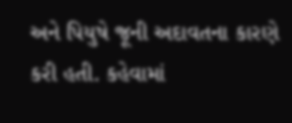અને પિયુષે જૂની અદાવતના કારણે કરી હતી. કહેવામાં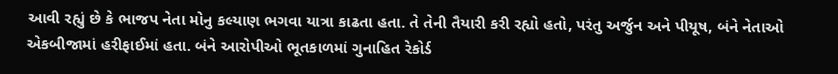આવી રહ્યું છે કે ભાજપ નેતા મોનુ કલ્યાણ ભગવા યાત્રા કાઢતા હતા. તે તેની તૈયારી કરી રહ્યો હતો, પરંતુ અર્જુન અને પીયૂષ, બંને નેતાઓ એકબીજામાં હરીફાઈમાં હતા. બંને આરોપીઓ ભૂતકાળમાં ગુનાહિત રેકોર્ડ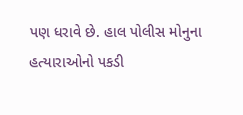પણ ધરાવે છે. હાલ પોલીસ મોનુના હત્યારાઓનો પકડી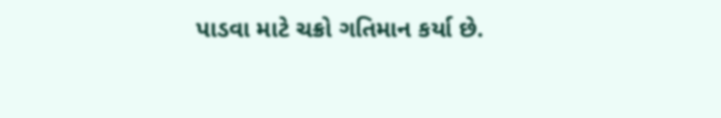પાડવા માટે ચક્રો ગતિમાન કર્યા છે.